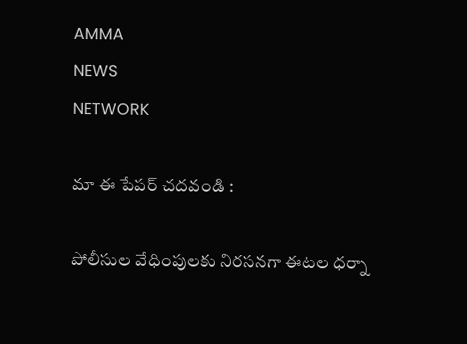AMMA
NEWS
NETWORK

మా ఈ పేపర్ చదవండి :

పోలీసుల వేధింపులకు నిరసనగా ఈటల ధర్నా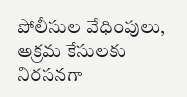పోలీసుల వేధింపులు, అక్రమ కేసులకు నిరసనగా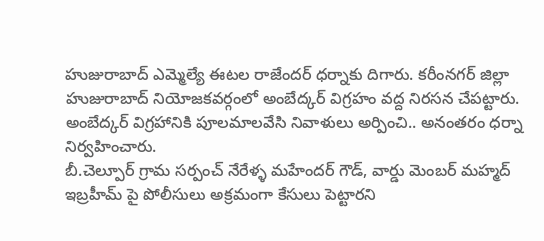హుజురాబాద్‌ ఎమ్మెల్యే ఈటల రాజేందర్‌ ధర్నాకు దిగారు. కరీంనగర్‌ జిల్లా హుజురాబాద్‌ నియోజకవర్గంలో అంబేద్కర్‌ విగ్రహం వద్ద నిరసన చేపట్టారు. అంబేద్కర్‌ విగ్రహానికి పూలమాలవేసి నివాళులు అర్పించి.. అనంతరం ధర్నా నిర్వహించారు.
బీ.చెల్పూర్‌ గ్రామ సర్పంచ్‌ నేరేళ్ళ మహేందర్‌ గౌడ్‌, వార్డు మెంబర్‌ మహ్మద్‌ ఇబ్రహీమ్‌ పై పోలీసులు అక్రమంగా కేసులు పెట్టారని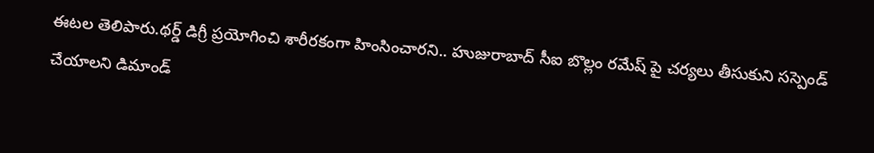ఈటల తెలిపారు.థర్డ్‌ డిగ్రీ ప్రయోగించి శారీరకంగా హింసించారని.. హుజురాబాద్‌ సీఐ బొల్లం రమేష్‌ పై చర్యలు తీసుకుని సస్పెండ్‌ చేయాలని డిమాండ్‌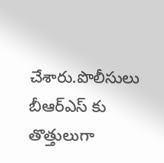చేశారు.పొలీసులు బీఆర్‌ఎస్‌ కు తొత్తులుగా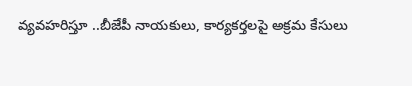వ్యవహరిస్తూ ..బీజేపీ నాయకులు, కార్యకర్తలపై అక్రమ కేసులు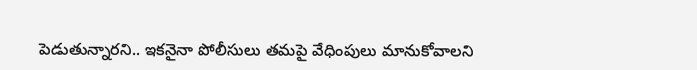పెడుతున్నారని.. ఇకనైనా పోలీసులు తమపై వేధింపులు మానుకోవాలని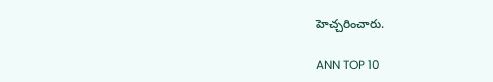హెచ్చరించారు.

ANN TOP 10